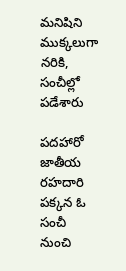మనిషిని ముక్కలుగా నరికి, సంచీల్లో పడేశారు

పదహారో జాతీయ రహదారి పక్కన ఓ సంచీ నుంచి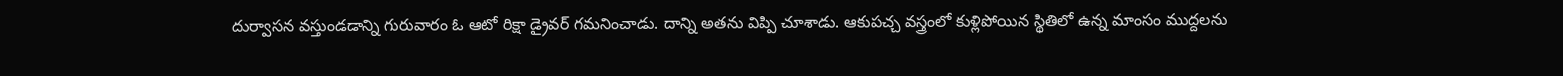దుర్వాసన వస్తుండడాన్ని గురువారం ఓ ఆటో రిక్షా డ్రైవర్ గమనించాడు. దాన్ని అతను విప్పి చూశాడు. ఆకుపచ్చ వస్త్రంలో కుళ్లిపోయిన స్థితిలో ఉన్న మాంసం ముద్దలను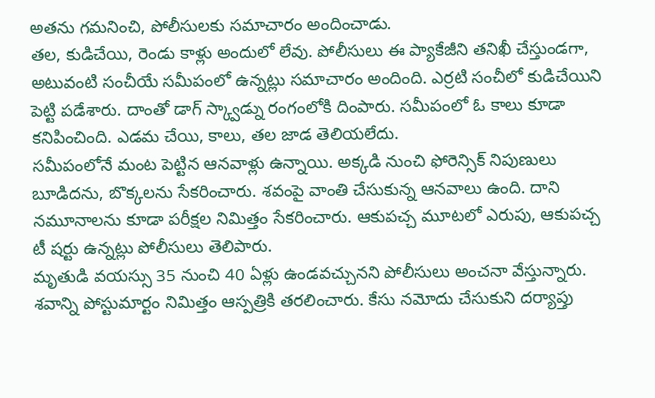అతను గమనించి, పోలీసులకు సమాచారం అందించాడు.
తల, కుడిచేయి, రెండు కాళ్లు అందులో లేవు. పోలీసులు ఈ ప్యాకేజీని తనిఖీ చేస్తుండగా, అటువంటి సంచీయే సమీపంలో ఉన్నట్లు సమాచారం అందింది. ఎర్రటి సంచీలో కుడిచేయిని పెట్టి పడేశారు. దాంతో డాగ్ స్క్వాడ్ను రంగంలోకి దింపారు. సమీపంలో ఓ కాలు కూడా కనిపించింది. ఎడమ చేయి, కాలు, తల జాడ తెలియలేదు.
సమీపంలోనే మంట పెట్టిన ఆనవాళ్లు ఉన్నాయి. అక్కడి నుంచి ఫోరెన్సిక్ నిపుణులు బూడిదను, బొక్కలను సేకరించారు. శవంపై వాంతి చేసుకున్న ఆనవాలు ఉంది. దాని నమూనాలను కూడా పరీక్షల నిమిత్తం సేకరించారు. ఆకుపచ్చ మూటలో ఎరుపు, ఆకుపచ్చ టీ షర్టు ఉన్నట్లు పోలీసులు తెలిపారు.
మృతుడి వయస్సు 35 నుంచి 40 ఏళ్లు ఉండవచ్చునని పోలీసులు అంచనా వేస్తున్నారు. శవాన్ని పోస్టుమార్టం నిమిత్తం ఆస్పత్రికి తరలించారు. కేసు నమోదు చేసుకుని దర్యాప్తు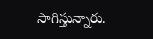సాగిస్తున్నారు.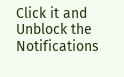Click it and Unblock the Notifications